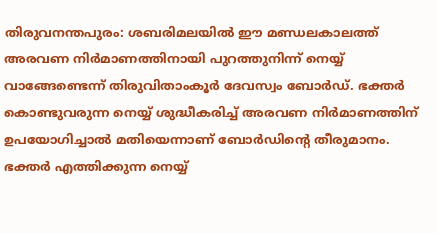തിരുവനന്തപുരം: ശബരിമലയിൽ ഈ മണ്ഡലകാലത്ത് അരവണ നിർമാണത്തിനായി പുറത്തുനിന്ന് നെയ്യ് വാങ്ങേണ്ടെന്ന് തിരുവിതാംകൂർ ദേവസ്വം ബോർഡ്. ഭക്തർ കൊണ്ടുവരുന്ന നെയ്യ് ശുദ്ധീകരിച്ച് അരവണ നിർമാണത്തിന് ഉപയോഗിച്ചാൽ മതിയെന്നാണ് ബോർഡിന്റെ തീരുമാനം. ഭക്തർ എത്തിക്കുന്ന നെയ്യ്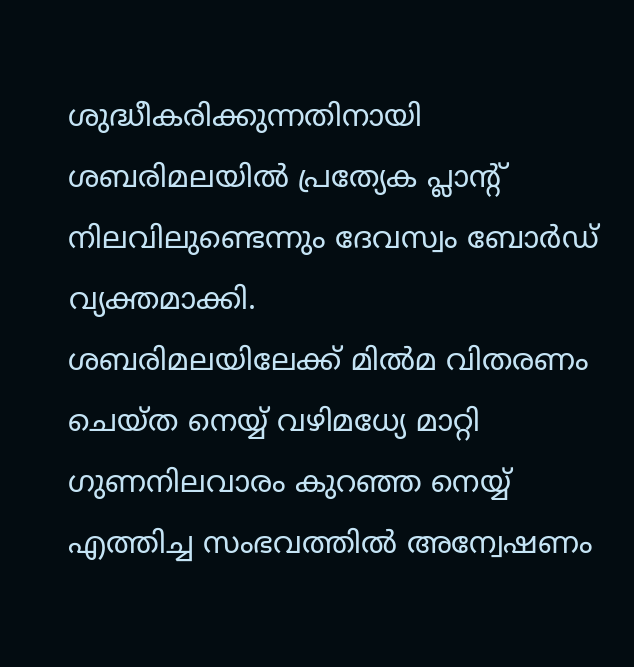ശുദ്ധീകരിക്കുന്നതിനായി ശബരിമലയിൽ പ്രത്യേക പ്ലാന്റ് നിലവിലുണ്ടെന്നും ദേവസ്വം ബോർഡ് വ്യക്തമാക്കി.
ശബരിമലയിലേക്ക് മിൽമ വിതരണം ചെയ്ത നെയ്യ് വഴിമധ്യേ മാറ്റി ഗുണനിലവാരം കുറഞ്ഞ നെയ്യ് എത്തിച്ച സംഭവത്തിൽ അന്വേഷണം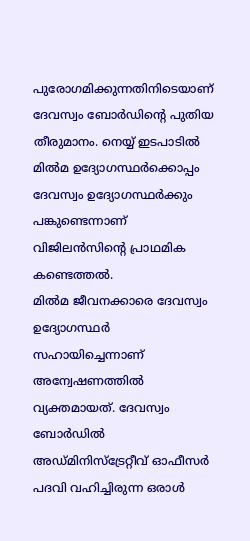പുരോഗമിക്കുന്നതിനിടെയാണ് ദേവസ്വം ബോർഡിന്റെ പുതിയ തീരുമാനം. നെയ്യ് ഇടപാടിൽ മിൽമ ഉദ്യോഗസ്ഥർക്കൊപ്പം ദേവസ്വം ഉദ്യോഗസ്ഥർക്കും പങ്കുണ്ടെന്നാണ് വിജിലൻസിന്റെ പ്രാഥമിക കണ്ടെത്തൽ.
മിൽമ ജീവനക്കാരെ ദേവസ്വം ഉദ്യോഗസ്ഥർ സഹായിച്ചെന്നാണ് അന്വേഷണത്തിൽ വ്യക്തമായത്. ദേവസ്വം ബോർഡിൽ അഡ്മിനിസ്ട്രേറ്റീവ് ഓഫീസർ പദവി വഹിച്ചിരുന്ന ഒരാൾ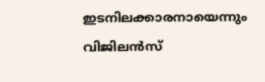ഇടനിലക്കാരനായെന്നും വിജിലൻസ്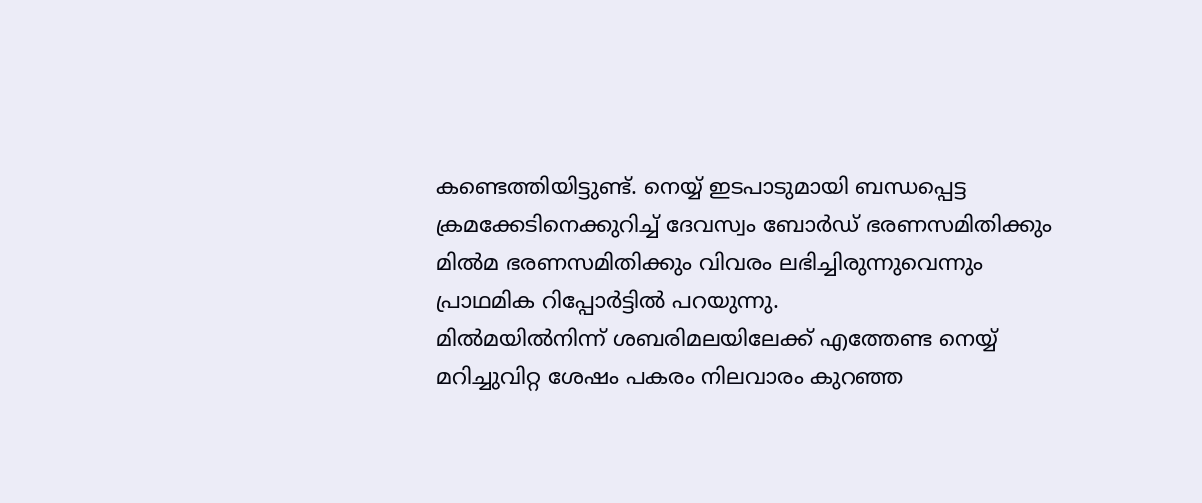കണ്ടെത്തിയിട്ടുണ്ട്. നെയ്യ് ഇടപാടുമായി ബന്ധപ്പെട്ട ക്രമക്കേടിനെക്കുറിച്ച് ദേവസ്വം ബോർഡ് ഭരണസമിതിക്കും മിൽമ ഭരണസമിതിക്കും വിവരം ലഭിച്ചിരുന്നുവെന്നും പ്രാഥമിക റിപ്പോർട്ടിൽ പറയുന്നു.
മിൽമയിൽനിന്ന് ശബരിമലയിലേക്ക് എത്തേണ്ട നെയ്യ് മറിച്ചുവിറ്റ ശേഷം പകരം നിലവാരം കുറഞ്ഞ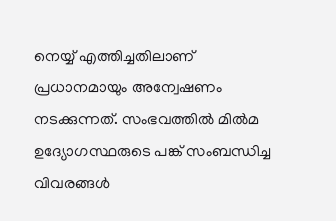നെയ്യ് എത്തിച്ചതിലാണ് പ്രധാനമായും അന്വേഷണം നടക്കുന്നത്. സംഭവത്തിൽ മിൽമ ഉദ്യോഗസ്ഥരുടെ പങ്ക് സംബന്ധിച്ച വിവരങ്ങൾ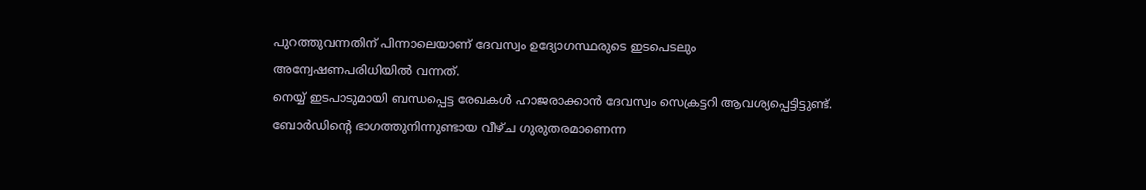പുറത്തുവന്നതിന് പിന്നാലെയാണ് ദേവസ്വം ഉദ്യോഗസ്ഥരുടെ ഇടപെടലും അന്വേഷണപരിധിയിൽ വന്നത്.
നെയ്യ് ഇടപാടുമായി ബന്ധപ്പെട്ട രേഖകൾ ഹാജരാക്കാൻ ദേവസ്വം സെക്രട്ടറി ആവശ്യപ്പെട്ടിട്ടുണ്ട്. ബോർഡിന്റെ ഭാഗത്തുനിന്നുണ്ടായ വീഴ്ച ഗുരുതരമാണെന്ന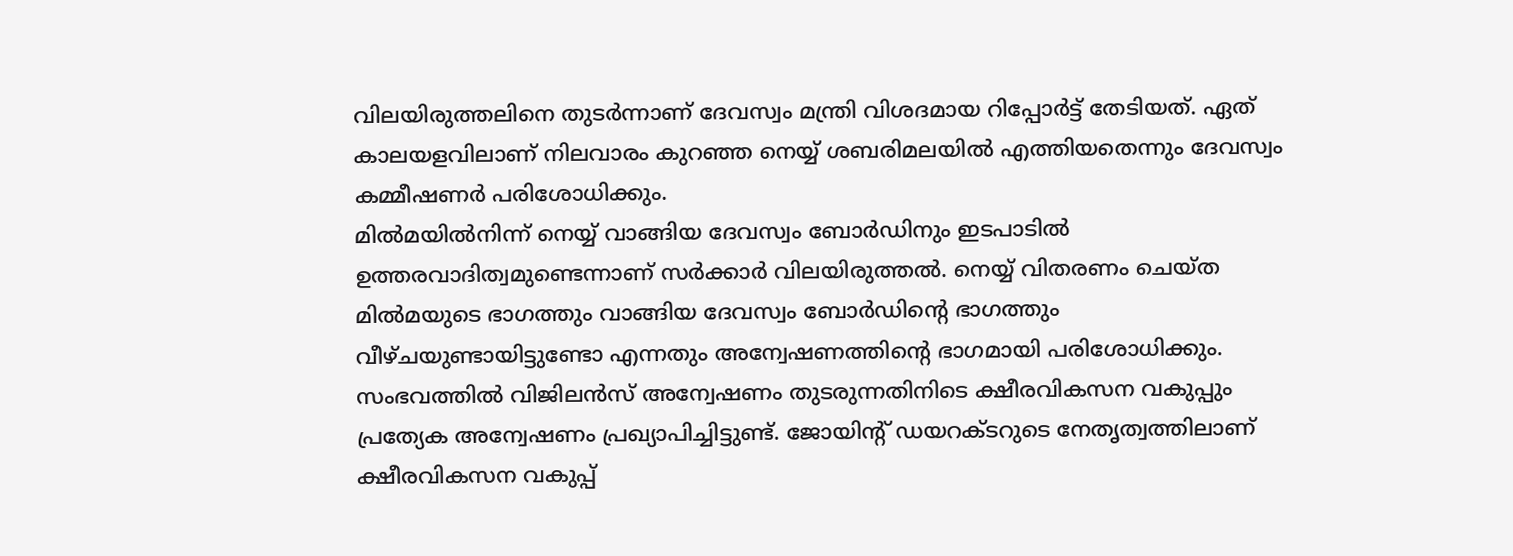വിലയിരുത്തലിനെ തുടർന്നാണ് ദേവസ്വം മന്ത്രി വിശദമായ റിപ്പോർട്ട് തേടിയത്. ഏത് കാലയളവിലാണ് നിലവാരം കുറഞ്ഞ നെയ്യ് ശബരിമലയിൽ എത്തിയതെന്നും ദേവസ്വം കമ്മീഷണർ പരിശോധിക്കും.
മിൽമയിൽനിന്ന് നെയ്യ് വാങ്ങിയ ദേവസ്വം ബോർഡിനും ഇടപാടിൽ ഉത്തരവാദിത്വമുണ്ടെന്നാണ് സർക്കാർ വിലയിരുത്തൽ. നെയ്യ് വിതരണം ചെയ്ത മിൽമയുടെ ഭാഗത്തും വാങ്ങിയ ദേവസ്വം ബോർഡിന്റെ ഭാഗത്തും വീഴ്ചയുണ്ടായിട്ടുണ്ടോ എന്നതും അന്വേഷണത്തിന്റെ ഭാഗമായി പരിശോധിക്കും.
സംഭവത്തിൽ വിജിലൻസ് അന്വേഷണം തുടരുന്നതിനിടെ ക്ഷീരവികസന വകുപ്പും പ്രത്യേക അന്വേഷണം പ്രഖ്യാപിച്ചിട്ടുണ്ട്. ജോയിന്റ് ഡയറക്ടറുടെ നേതൃത്വത്തിലാണ് ക്ഷീരവികസന വകുപ്പ്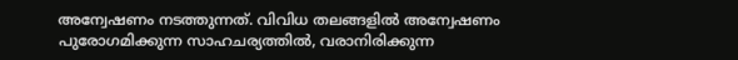അന്വേഷണം നടത്തുന്നത്. വിവിധ തലങ്ങളിൽ അന്വേഷണം പുരോഗമിക്കുന്ന സാഹചര്യത്തിൽ, വരാനിരിക്കുന്ന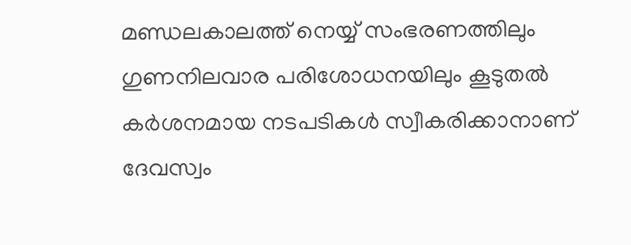മണ്ഡലകാലത്ത് നെയ്യ് സംഭരണത്തിലും ഗുണനിലവാര പരിശോധനയിലും കൂടുതൽ കർശനമായ നടപടികൾ സ്വീകരിക്കാനാണ് ദേവസ്വം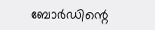ബോർഡിന്റെ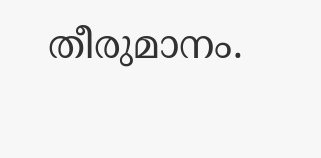തീരുമാനം.